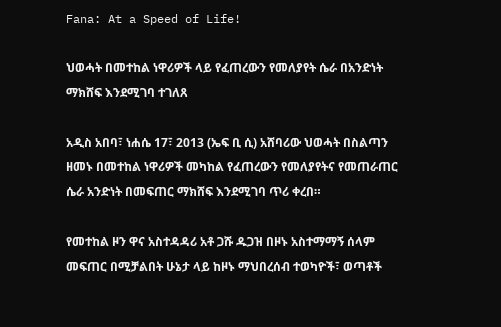Fana: At a Speed of Life!

ህወሓት በመተከል ነዋሪዎች ላይ የፈጠረውን የመለያየት ሴራ በአንድነት ማክሸፍ እንደሚገባ ተገለጸ

አዲስ አበባ፣ ነሐሴ 17፣ 2013 (ኤፍ ቢ ሲ) አሸባሪው ህወሓት በስልጣን ዘመኑ በመተከል ነዋሪዎች መካከል የፈጠረውን የመለያየትና የመጠራጠር ሴራ አንድነት በመፍጠር ማክሸፍ እንደሚገባ ጥሪ ቀረበ።

የመተከል ዞን ዋና አስተዳዳሪ አቶ ጋሹ ዱጋዝ በዞኑ አስተማማኝ ሰላም መፍጠር በሚቻልበት ሁኔታ ላይ ከዞኑ ማህበረሰብ ተወካዮች፣ ወጣቶች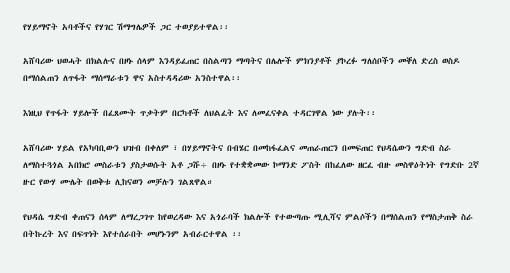የሃይማኖት አባቶችና የሃገር ሽማግሌዎች ጋር ተወያይተዋል፡፡

አሸባሪው ህወሓት በክልሉና በዞኑ ሰላም እንዳይፈጠር በስልጣን ማጣትና በሌሎች ምክንያቶች ያኮረፉ ግለሰቦችን መቐለ ድረስ ወስዶ በማሰልጠን ለጥፋት ማሰማራቱን ዋና አስተዳዳሪው አንስተዋል፡፡

እነዚህ የጥፋት ሃይሎች በፈጸሙት ጥቃትም በርካቶች ለህልፈት እና ለመፈናቀል ተዳርገዋል ነው ያሉት፡፡

አሸባሪው ሃይል የአካባቢውን ህዝብ በቀለም ፣ በሃይማኖትና በብሄር በመከፋፈልና መጠራጠርን በመፍጠር የህዳሴውን ግድብ ስራ ለማስተጓጎል አበክሮ መስራቱን ያስታወሱት አቶ ጋሹ÷ በዞኑ የተቋቋመው ኮማንድ ፖስት በከፈለው ዘርፈ ብዙ መስዋዕትነት የግድቡ 2ኛ ዙር የውሃ ሙሌት በወቅቱ ሊከናወን መቻሉን ገልጸዋል።

የህዳሴ ግድብ ቀጠናን ሰላም ለማረጋገጥ ከየወረዳው እና አጎራባች ክልሎች የተውጣጡ ሚሊሻና ምልሶችን በማሰልጠን የማስታጠቅ ስራ በትኩረት እና በፍጥነት እየተሰራበት መሆኑንም አብራርተዋል ፡፡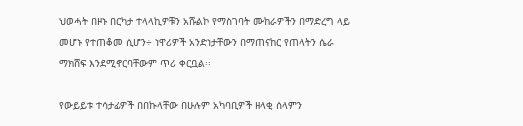ህወሓት በዞኑ በርካታ ተላላኪዎቹን አሹልኮ የማስገባት ሙከራዎችን በማድረግ ላይ መሆኑ የተጠቆመ ሲሆን÷ ነዋሪዎች አንድነታቸውን በማጠናከር የጠላትን ሴራ ማክሸፍ እንደሚኖርባቸውም ጥሪ ቀርቧል፡፡

የውይይቱ ተሳታፊዎች በበኩላቸው በሁሉም አካባቢዎች ዘላቂ ሰላምን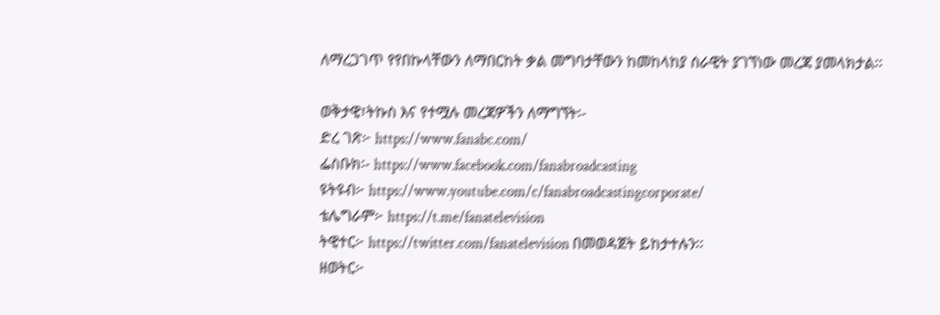ለማረጋገጥ የየበኩላቸውን ለማበርከት ቃል መግባታቸውን ከመከላከያ ሰራዊት ያገኘነው መረጃ ያመላክታል፡፡

ወቅታዊ፣ትኩስ እና የተሟሉ መረጃዎችን ለማግኘት፡-
ድረ ገጽ፦ https://www.fanabc.com/
ፌስቡክ፡- https://www.facebook.com/fanabroadcasting
ዩትዩብ፦ https://www.youtube.com/c/fanabroadcastingcorporate/
ቴሌግራም፦ https://t.me/fanatelevision
ትዊተር፦ https://twitter.com/fanatelevision በመወዳጀት ይከታተሉን፡፡
ዘወትር፦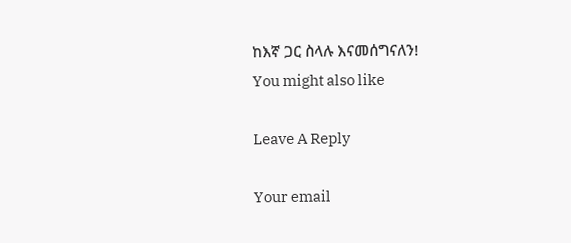ከእኛ ጋር ስላሉ እናመሰግናለን!
You might also like

Leave A Reply

Your email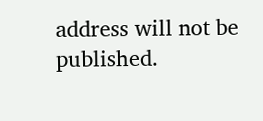address will not be published.